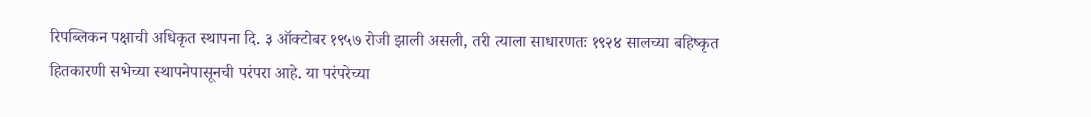रिपब्लिकन पक्षाची अधिकृत स्थापना दि. ३ ऑक्टोबर १९५७ रोजी झाली असली, तरी त्याला साधारणतः १९२४ सालच्या बहिष्कृत हितकारणी सभेच्या स्थापनेपासूनची परंपरा आहे. या परंपरेच्या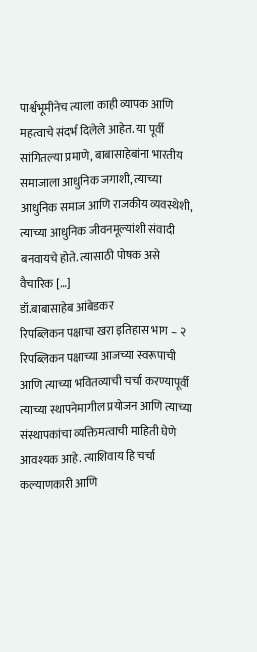पार्श्वभूमीनेच त्याला काही व्यापक आणि महत्वाचे संदर्भ दिलेले आहेत. या पूर्वी सांगितल्या प्रमाणे, बाबासाहेबांना भारतीय समाजाला आधुनिक जगाशी, त्याच्या आधुनिक समाज आणि राजकीय व्यवस्थेशी, त्याच्या आधुनिक जीवनमूल्यांशी संवादी बनवायचे होते. त्यासाठी पोषक असे वैचारिक […]
डॉ.बाबासाहेब आंबेडकर
रिपब्लिकन पक्षाचा खरा इतिहास भाग – २
रिपब्लिकन पक्षाच्या आजच्या स्वरूपाची आणि त्याच्या भवितव्याची चर्चा करण्यापूर्वी त्याच्या स्थापनेमागील प्रयोजन आणि त्याच्या संस्थापकांचा व्यक्तिमत्वाची माहिती घेणे आवश्यक आहे. त्याशिवाय हि चर्चा कल्याणकारी आणि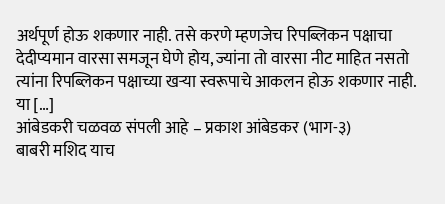अर्थपूर्ण होऊ शकणार नाही. तसे करणे म्हणजेच रिपब्लिकन पक्षाचा देदीप्यमान वारसा समजून घेणे होय, ज्यांना तो वारसा नीट माहित नसतो त्यांना रिपब्लिकन पक्षाच्या खऱ्या स्वरूपाचे आकलन होऊ शकणार नाही. या […]
आंबेडकरी चळवळ संपली आहे – प्रकाश आंबेडकर (भाग-३)
बाबरी मशिद याच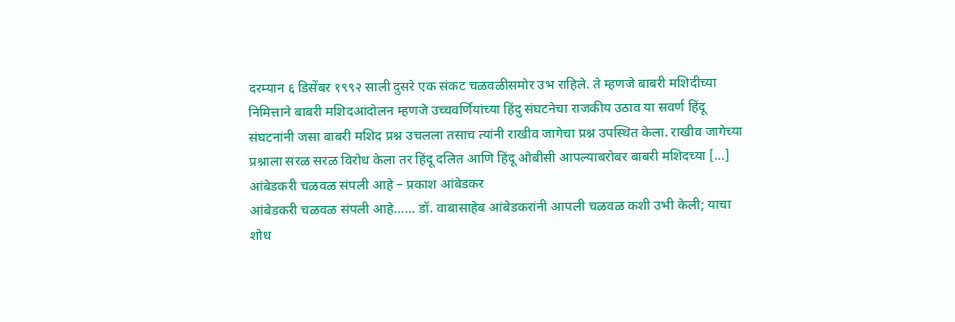दरम्यान ६ डिसेंबर १९९२ साली दुसरे एक संकट चळवळीसमोर उभ राहिले. ते म्हणजे बाबरी मशिदीच्या निमित्ताने बाबरी मशिदआंदोलन म्हणजे उच्चवर्णियांच्या हिंदु संघटनेचा राजकीय उठाव या सवर्ण हिंदू संघटनांनी जसा बाबरी मशिद प्रश्न उचलला तसाच त्यांनी राखीव जागेचा प्रश्न उपस्थित केला. राखीव जागेच्या प्रश्नाला सरळ सरळ विरोध केला तर हिंदू दलित आणि हिंदू ओबीसी आपल्याबरोबर बाबरी मशिदच्या […]
आंबेडकरी चळवळ संपली आहे – प्रकाश आंबेडकर
आंबेडकरी चळवळ संपली आहे…… डॉ. वाबासाहेब आंबेडकरांनी आपली चळवळ कशी उभी केली; याचा शोध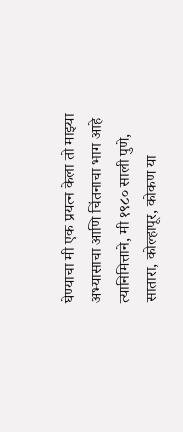घेण्याचा मी एक प्रयत्न केला तो माझ्या अभ्यासाचा आणि चिंतनाचा भाग आहे त्यानिमित्ताने, मी १९८० साली पुणे, सातारा, कोल्हापूर, कोकण या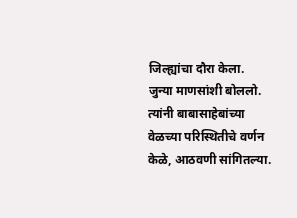जिल्ह्यांचा दौरा केला. जुन्या माणसांशी बोललो. त्यांनी बाबासाहेबांच्या वेळच्या परिस्थितीचे वर्णन केळे, आठवणी सांगितल्या.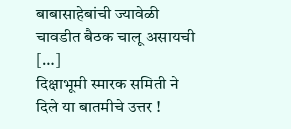बाबासाहेबांची ज्यावेळी चावडीत बैठक चालू असायची […]
दिक्षाभूमी स्मारक समिती ने दिले या बातमीचे उत्तर !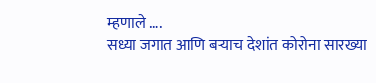म्हणाले ….
सध्या जगात आणि बऱ्याच देशांत कोरोना सारख्या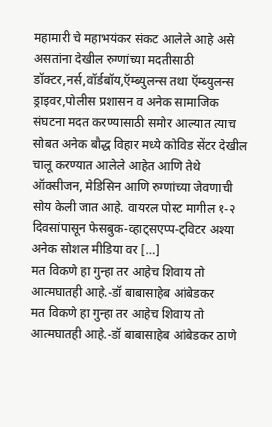महामारी चे महाभयंकर संकट आलेले आहे असे असतांना देखील रुग्णांच्या मदतीसाठी डॉक्टर,नर्स,वॉर्डबॉय,ऍम्ब्युलन्स तथा ऍम्ब्युलन्स ड्राइवर,पोलीस प्रशासन व अनेक सामाजिक संघटना मदत करण्यासाठी समोर आल्यात त्याच सोबत अनेक बौद्ध विहार मध्ये कोविड सेंटर देखील चालू करण्यात आलेले आहेत आणि तेथे ऑक्सीजन, मेडिसिन आणि रुग्णांच्या जेवणाची सोय केली जात आहे. वायरल पोस्ट मागील १-२ दिवसांपासून फेसबुक-व्हाट्सएप्प-ट्विटर अश्या अनेक सोशल मीडिया वर […]
मत विकणे हा गुन्हा तर आहेच शिवाय तो आत्मघातही आहे.-डॉ बाबासाहेब आंबेडकर
मत विकणे हा गुन्हा तर आहेच शिवाय तो आत्मघातही आहे.-डॉ बाबासाहेब आंबेडकर ठाणे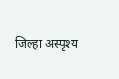जिल्हा अस्पृश्य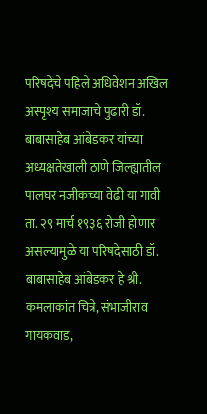परिषदेचे पहिले अधिवेशन अखिल अस्पृश्य समाजाचे पुढारी डॉ. बाबासाहेब आंबेडकर यांच्या अध्यक्षतेखाली ठाणे जिल्ह्यातील पालघर नजीकच्या वेढी या गावी ता. २९ मार्च १९३६ रोजी होणार असल्यामुळे या परिषदेसाठी डॉ. बाबासाहेब आंबेडकर हे श्री. कमलाकांत चित्रे, संभाजीराव गायकवाड,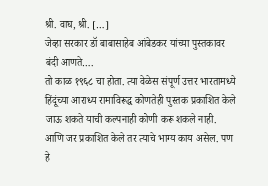श्री. वाघ, श्री. […]
जेव्हा सरकार डॉ बाबासाहेब आंबेडकर यांच्या पुस्तकावर बंदी आणते….
तो काळ १९६८ चा होता. त्या वेळेस संपूर्ण उत्तर भारतामध्ये हिंदूंच्या आराध्य रामाविरूद्ध कोणतेही पुस्तक प्रकाशित केले जाऊ शकते याची कल्पनाही कोणी करू शकले नाही. आणि जर प्रकाशित केले तर त्याचे भाग्य काय असेल. पण हे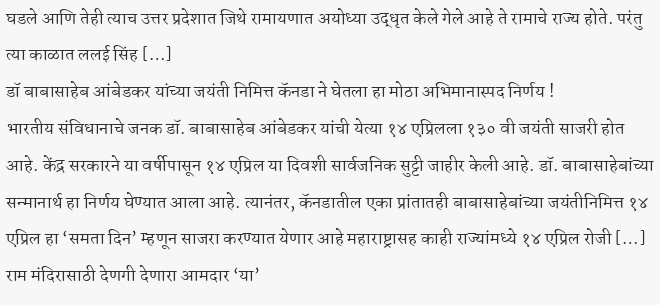घडले आणि तेही त्याच उत्तर प्रदेशात जिथे रामायणात अयोध्या उद्धृत केले गेले आहे ते रामाचे राज्य होते. परंतु त्या काळात ललई सिंह […]
डॉ बाबासाहेब आंबेडकर यांच्या जयंती निमित्त कॅनडा ने घेतला हा मोठा अभिमानास्पद निर्णय !
भारतीय संविधानाचे जनक डॉ. बाबासाहेब आंबेडकर यांची येत्या १४ एप्रिलला १३० वी जयंती साजरी होत आहे. केंद्र सरकारने या वर्षीपासून १४ एप्रिल या दिवशी सार्वजनिक सुट्टी जाहीर केली आहे. डॉ. बाबासाहेबांच्या सन्मानार्थ हा निर्णय घेण्यात आला आहे. त्यानंतर, कॅनडातील एका प्रांतातही बाबासाहेबांच्या जयंतीनिमित्त १४ एप्रिल हा ‘समता दिन’ म्हणून साजरा करण्यात येणार आहे महाराष्ट्रासह काही राज्यांमध्ये १४ एप्रिल रोजी […]
राम मंदिरासाठी देणगी देणारा आमदार ‘या’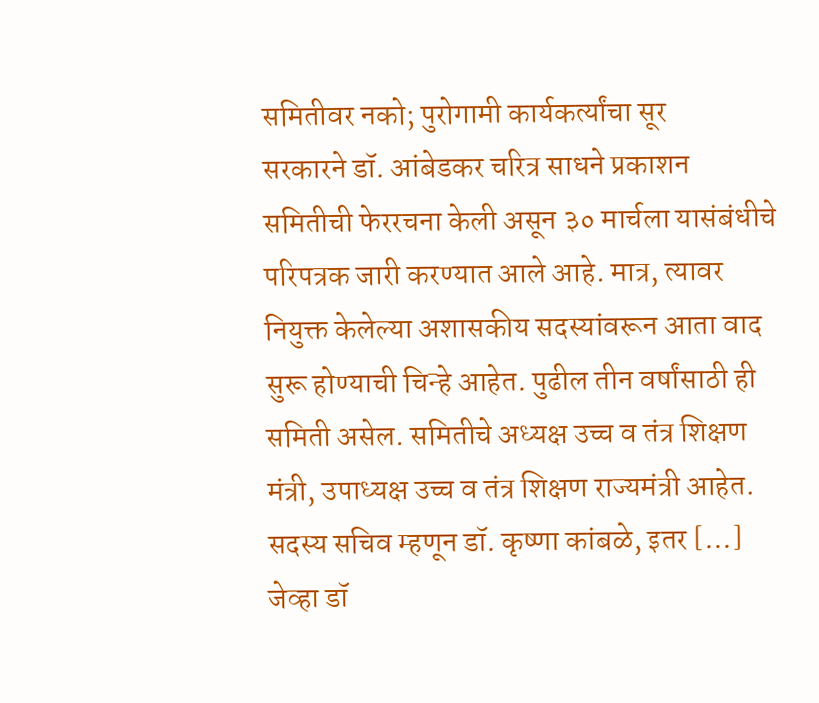समितीवर नको; पुरोगामी कार्यकर्त्यांचा सूर
सरकारने डॉ. आंबेडकर चरित्र साधने प्रकाशन समितीची फेररचना केली असून ३० मार्चला यासंबंधीचे परिपत्रक जारी करण्यात आले आहे. मात्र, त्यावर नियुक्त केलेल्या अशासकीय सदस्यांवरून आता वाद सुरू होण्याची चिन्हे आहेत. पुढील तीन वर्षांसाठी ही समिती असेल. समितीचे अध्यक्ष उच्च व तंत्र शिक्षण मंत्री, उपाध्यक्ष उच्च व तंत्र शिक्षण राज्यमंत्री आहेत. सदस्य सचिव म्हणून डॉ. कृष्णा कांबळे, इतर […]
जेव्हा डॉ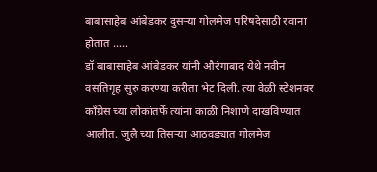बाबासाहेब आंबेडकर दुसऱ्या गोलमेज परिषदेसाठी रवाना होतात …..
डॉ बाबासाहेब आंबेडकर यांनी औरंगाबाद येथे नवीन वसतिगृह सुरु करण्या करीता भेट दिली. त्या वेळी स्टेशनवर काँग्रेस च्या लोकांतर्फे त्यांना काळी निशाणे दाखविण्यात आलीत. जुलै च्या तिसऱ्या आठवड्यात गोलमेज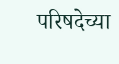परिषदेच्या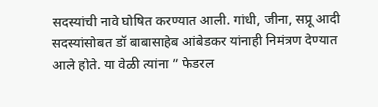सदस्यांची नावे घोषित करण्यात आली. गांधी, जीना, सप्रू आदी सदस्यांसोबत डॉ बाबासाहेब आंबेडकर यांनाही निमंत्रण देण्यात आले होते. या वेळी त्यांना ” फेडरल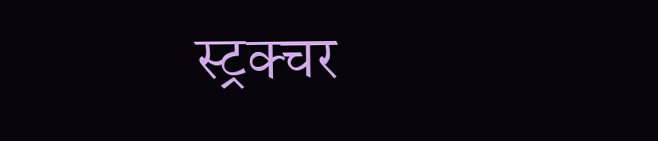स्ट्रक्चर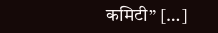कमिटी” […]